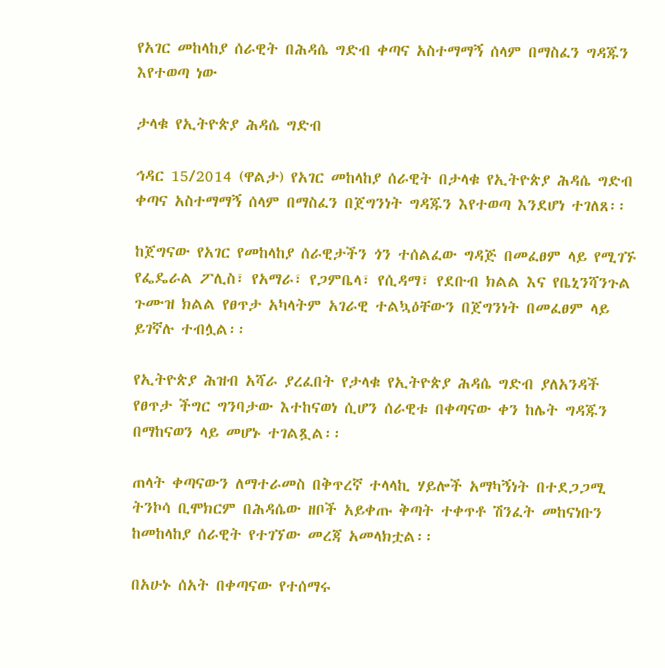የአገር መከላከያ ሰራዊት በሕዳሴ ግድብ ቀጣና አስተማማኝ ሰላም በማስፈን ግዳጁን እየተወጣ ነው

ታላቁ የኢትዮጵያ ሕዳሴ ግድብ

ኅዳር 15/2014 (ዋልታ) የአገር መከላከያ ሰራዊት በታላቁ የኢትዮጵያ ሕዳሴ ግድብ ቀጣና አስተማማኝ ሰላም በማስፈን በጀግንነት ግዳጁን እየተወጣ እንደሆነ ተገለጸ፡፡

ከጀግናው የአገር የመከላከያ ሰራዊታችን ጎን ተሰልፈው ግዳጅ በመፈፀም ላይ የሚገኙ የፌዴራል ፖሊስ፣ የአማራ፣ የጋምቤላ፣ የሲዳማ፣ የደቡብ ክልል እና የቤኒንሻንጉል ጉሙዝ ክልል የፀጥታ አካላትም አገራዊ ተልኳዕቸውን በጀግንነት በመፈፀም ላይ ይገኛሉ ተብሏል፡፡

የኢትዮጵያ ሕዝብ አሻራ ያረፈበት የታላቁ የኢትዮጵያ ሕዳሴ ግድብ ያለአንዳች የፀጥታ ችግር ግንባታው እተከናወነ ሲሆን ሰራዊቱ በቀጣናው ቀን ከሌት ግዳጁን በማከናወን ላይ መሆኑ ተገልጿል፡፡

ጠላት ቀጣናውን ለማተራመስ በቅጥረኛ ተላላኪ ሃይሎች አማካኝነት በተደጋጋሚ ትንኮሳ ቢሞክርም በሕዳሴው ዘቦች አይቀጡ ቅጣት ተቀጥቶ ሽንፈት መከናነቡን ከመከላከያ ሰራዊት የተገኘው መረጃ አመላክቷል፡፡

በአሁኑ ሰአት በቀጣናው የተሰማሩ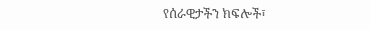የሰራዊታችን ክፍሎች፣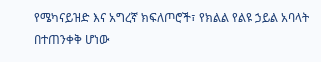የሜካናይዝድ እና አግረኛ ክፍለጦሮች፣ የክልል የልዩ ኃይል አባላት በተጠንቀቅ ሆነው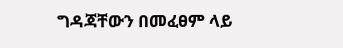ግዳጃቸውን በመፈፀም ላይ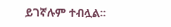ይገኛሉም ተብሏል፡፡